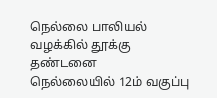நெல்லை பாலியல் வழக்கில் தூக்கு தண்டனை
நெல்லையில் 12ம் வகுப்பு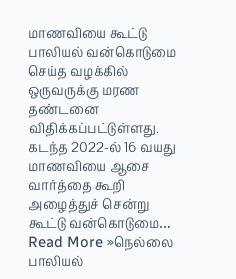மாணவியை கூட்டு பாலியல் வன்கொடுமை செய்த வழக்கில் ஒருவருக்கு மரண தண்டனை விதிக்கப்பட்டுள்ளது. கடந்த 2022-ல் 16 வயது மாணவியை ஆசை வார்த்தை கூறி அழைத்துச் சென்று கூட்டு வன்கொடுமை… Read More »நெல்லை பாலியல்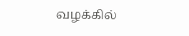வழக்கில்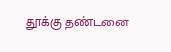தூக்கு தண்டனை